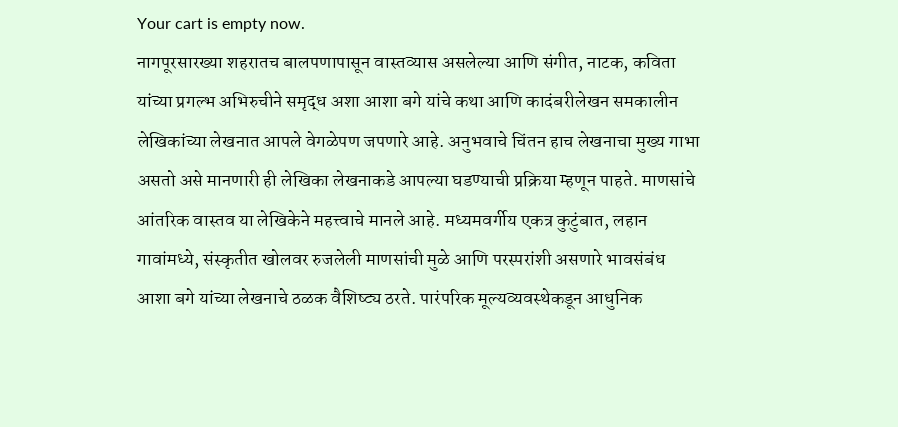Your cart is empty now.
नागपूरसारख्या शहरातच बालपणापासून वास्तव्यास असलेल्या आणि संगीत, नाटक, कविता यांच्या प्रगल्भ अभिरुचीने समृद्ध अशा आशा बगे यांचे कथा आणि कादंबरीलेखन समकालीन लेखिकांच्या लेखनात आपले वेगळेपण जपणारे आहे. अनुभवाचे चिंतन हाच लेखनाचा मुख्य गाभा असतो असे मानणारी ही लेखिका लेखनाकडे आपल्या घडण्याची प्रक्रिया म्हणून पाहते. माणसांचे आंतरिक वास्तव या लेखिकेने महत्त्वाचे मानले आहे. मध्यमवर्गीय एकत्र कुटुंबात, लहान गावांमध्ये, संस्कृतीत खोलवर रुजलेली माणसांची मुळे आणि परस्परांशी असणारे भावसंबंध आशा बगे यांच्या लेखनाचे ठळक वैशिष्ट्य ठरते. पारंपरिक मूल्यव्यवस्थेकडून आधुनिक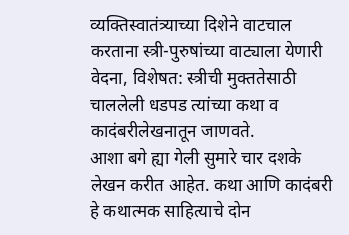व्यक्तिस्वातंत्र्याच्या दिशेने वाटचाल करताना स्त्री-पुरुषांच्या वाट्याला येणारी वेदना, विशेषत: स्त्रीची मुक्ततेसाठी चाललेली धडपड त्यांच्या कथा व कादंबरीलेखनातून जाणवते.
आशा बगे ह्या गेली सुमारे चार दशके लेखन करीत आहेत. कथा आणि कादंबरी हे कथात्मक साहित्याचे दोन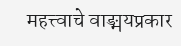महत्त्वाचे वाङ्मयप्रकार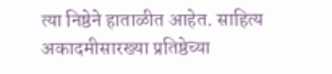त्या निष्ठेने हाताळीत आहेत. साहित्य अकादमीसारख्या प्रतिष्ठेच्या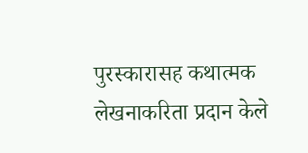पुरस्कारासह कथात्मक लेखनाकरिता प्रदान केले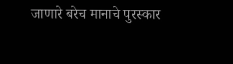जाणारे बरेच मानाचे पुरस्कार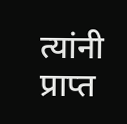त्यांनी प्राप्त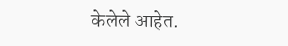केलेले आहेत.